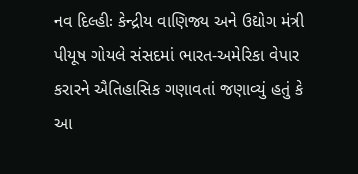નવ દિલ્હીઃ કેન્દ્રીય વાણિજ્ય અને ઉદ્યોગ મંત્રી પીયૂષ ગોયલે સંસદમાં ભારત-અમેરિકા વેપાર કરારને ઐતિહાસિક ગણાવતાં જણાવ્યું હતું કે આ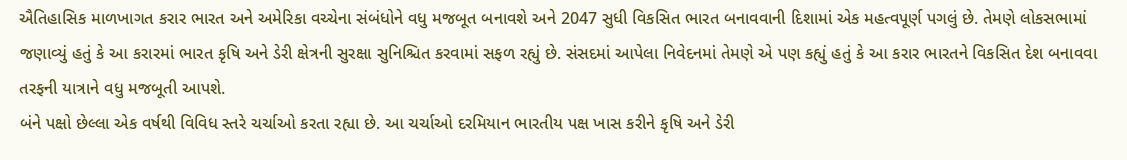ઐતિહાસિક માળખાગત કરાર ભારત અને અમેરિકા વચ્ચેના સંબંધોને વધુ મજબૂત બનાવશે અને 2047 સુધી વિકસિત ભારત બનાવવાની દિશામાં એક મહત્વપૂર્ણ પગલું છે. તેમણે લોકસભામાં જણાવ્યું હતું કે આ કરારમાં ભારત કૃષિ અને ડેરી ક્ષેત્રની સુરક્ષા સુનિશ્ચિત કરવામાં સફળ રહ્યું છે. સંસદમાં આપેલા નિવેદનમાં તેમણે એ પણ કહ્યું હતું કે આ કરાર ભારતને વિકસિત દેશ બનાવવા તરફની યાત્રાને વધુ મજબૂતી આપશે.
બંને પક્ષો છેલ્લા એક વર્ષથી વિવિધ સ્તરે ચર્ચાઓ કરતા રહ્યા છે. આ ચર્ચાઓ દરમિયાન ભારતીય પક્ષ ખાસ કરીને કૃષિ અને ડેરી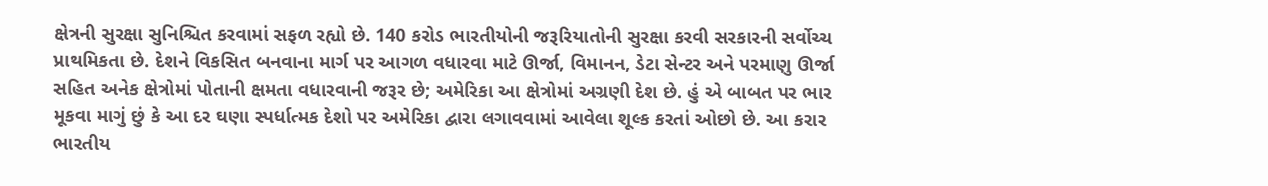ક્ષેત્રની સુરક્ષા સુનિશ્ચિત કરવામાં સફળ રહ્યો છે. 140 કરોડ ભારતીયોની જરૂરિયાતોની સુરક્ષા કરવી સરકારની સર્વોચ્ચ પ્રાથમિકતા છે. દેશને વિકસિત બનવાના માર્ગ પર આગળ વધારવા માટે ઊર્જા, વિમાનન, ડેટા સેન્ટર અને પરમાણુ ઊર્જા સહિત અનેક ક્ષેત્રોમાં પોતાની ક્ષમતા વધારવાની જરૂર છે; અમેરિકા આ ક્ષેત્રોમાં અગ્રણી દેશ છે. હું એ બાબત પર ભાર મૂકવા માગું છું કે આ દર ઘણા સ્પર્ધાત્મક દેશો પર અમેરિકા દ્વારા લગાવવામાં આવેલા શૂલ્ક કરતાં ઓછો છે. આ કરાર ભારતીય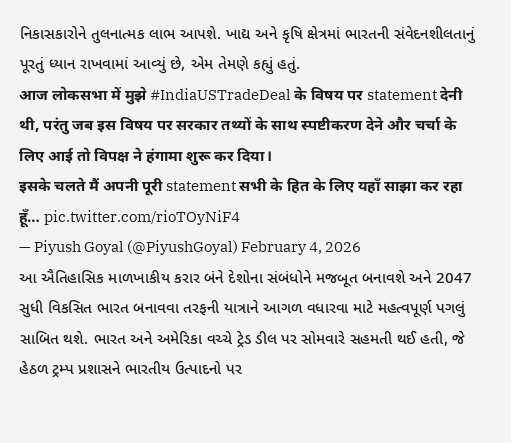નિકાસકારોને તુલનાત્મક લાભ આપશે. ખાદ્ય અને કૃષિ ક્ષેત્રમાં ભારતની સંવેદનશીલતાનું પૂરતું ધ્યાન રાખવામાં આવ્યું છે, એમ તેમણે કહ્યું હતું.
आज लोकसभा में मुझे #IndiaUSTradeDeal के विषय पर statement देनी थी, परंतु जब इस विषय पर सरकार तथ्यों के साथ स्पष्टीकरण देने और चर्चा के लिए आई तो विपक्ष ने हंगामा शुरू कर दिया।
इसके चलते मैं अपनी पूरी statement सभी के हित के लिए यहाँ साझा कर रहा हूँ… pic.twitter.com/rioTOyNiF4
— Piyush Goyal (@PiyushGoyal) February 4, 2026
આ ઐતિહાસિક માળખાકીય કરાર બંને દેશોના સંબંધોને મજબૂત બનાવશે અને 2047 સુધી વિકસિત ભારત બનાવવા તરફની યાત્રાને આગળ વધારવા માટે મહત્વપૂર્ણ પગલું સાબિત થશે. ભારત અને અમેરિકા વચ્ચે ટ્રેડ ડીલ પર સોમવારે સહમતી થઈ હતી, જે હેઠળ ટ્રમ્પ પ્રશાસને ભારતીય ઉત્પાદનો પર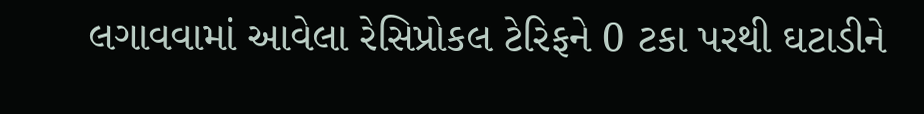લગાવવામાં આવેલા રેસિપ્રોકલ ટેરિફને 0 ટકા પરથી ઘટાડીને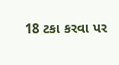18 ટકા કરવા પર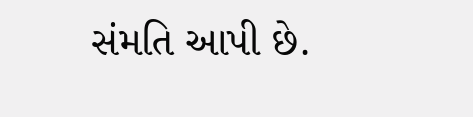સંમતિ આપી છે.